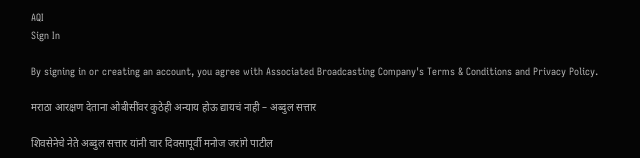AQI
Sign In

By signing in or creating an account, you agree with Associated Broadcasting Company's Terms & Conditions and Privacy Policy.

मराठा आरक्षण देताना ओबीसींवर कुठेही अन्याय होऊ द्यायचं नाही – अब्दुल सत्तार

शिवसेनेचे नेते अब्दुल सत्तार यांनी चार दिवसापूर्वी मनोज जरांगे पाटील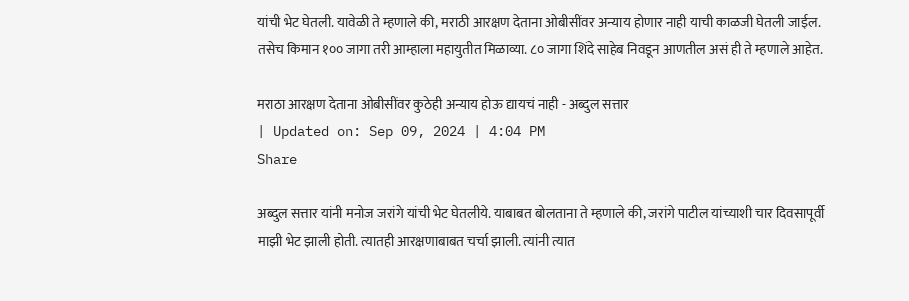यांची भेट घेतली. यावेळी ते म्हणाले की, मराठी आरक्षण देताना ओबीसींवर अन्याय होणार नाही याची काळजी घेतली जाईल. तसेच किमान १०० जागा तरी आम्हाला महायुतीत मिळाव्या. ८० जागा शिंदे साहेब निवडून आणतील असं ही ते म्हणाले आहेत.

मराठा आरक्षण देताना ओबीसींवर कुठेही अन्याय होऊ द्यायचं नाही - अब्दुल सत्तार
| Updated on: Sep 09, 2024 | 4:04 PM
Share

अब्दुल सत्तार यांनी मनोज जरांगे यांची भेट घेतलीये. याबाबत बोलताना ते म्हणाले की, जरांगे पाटील यांच्याशी चार दिवसापूर्वी माझी भेट झाली होती. त्यातही आरक्षणाबाबत चर्चा झाली. त्यांनी त्यात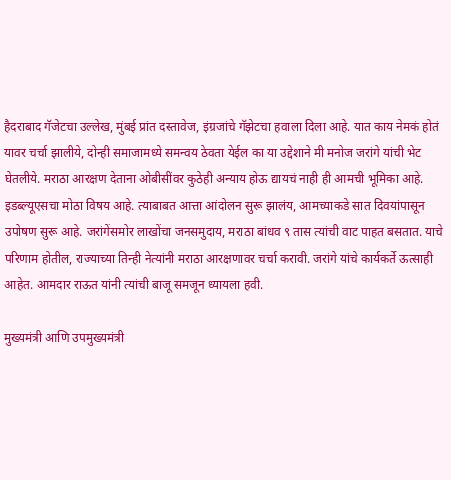हैदराबाद गॅजेटचा उल्लेख, मुंबई प्रांत दस्तावेज, इंग्रजांचे गॅझेटचा हवाला दिला आहे. यात काय नेमकं होतं यावर चर्चा झालीये, दोन्ही समाजामध्ये समन्वय ठेवता येईल का या उद्देशाने मी मनोज जरांगे यांची भेट घेतलीये. मराठा आरक्षण देताना ओबीसींवर कुठेही अन्याय होऊ द्यायचं नाही ही आमची भूमिका आहे. इडब्ल्यूएसचा मोठा विषय आहे. त्याबाबत आत्ता आंदोलन सुरू झालंय, आमच्याकडे सात दिवयांपासून उपोषण सुरू आहे. जरांगेंसमोर लाखोंचा जनसमुदाय, मराठा बांधव ९ तास त्यांची वाट पाहत बसतात. याचे परिणाम होतील, राज्याच्या तिन्ही नेत्यांनी मराठा आरक्षणावर चर्चा करावी. जरांगे यांचे कार्यकर्ते ऊत्साही आहेत. आमदार राऊत यांनी त्यांची बाजू समजून ध्यायला हवी.

मुख्यमंत्री आणि उपमुख्यमंत्री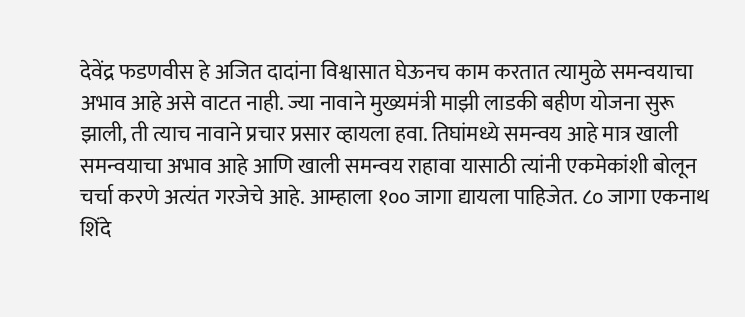देवेंद्र फडणवीस हे अजित दादांना विश्वासात घेऊनच काम करतात त्यामुळे समन्वयाचा अभाव आहे असे वाटत नाही. ज्या नावाने मुख्यमंत्री माझी लाडकी बहीण योजना सुरू झाली, ती त्याच नावाने प्रचार प्रसार व्हायला हवा. तिघांमध्ये समन्वय आहे मात्र खाली समन्वयाचा अभाव आहे आणि खाली समन्वय राहावा यासाठी त्यांनी एकमेकांशी बोलून चर्चा करणे अत्यंत गरजेचे आहे. आम्हाला १०० जागा द्यायला पाहिजेत. ८० जागा एकनाथ शिंदे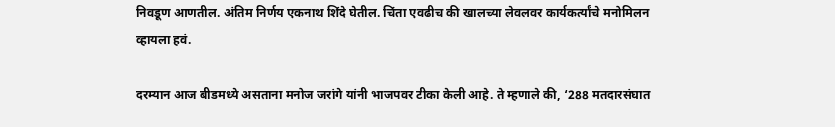निवडूण आणतील. अंतिम निर्णय एकनाथ शिंदे घेतील. चिंता एवढीच की खालच्या लेवलवर कार्यकर्त्यांचे मनोमिलन व्हायला हवं.

दरम्यान आज बीडमध्ये असताना मनोज जरांगे यांनी भाजपवर टीका केली आहे. ते म्हणाले की, ‘288 मतदारसंघात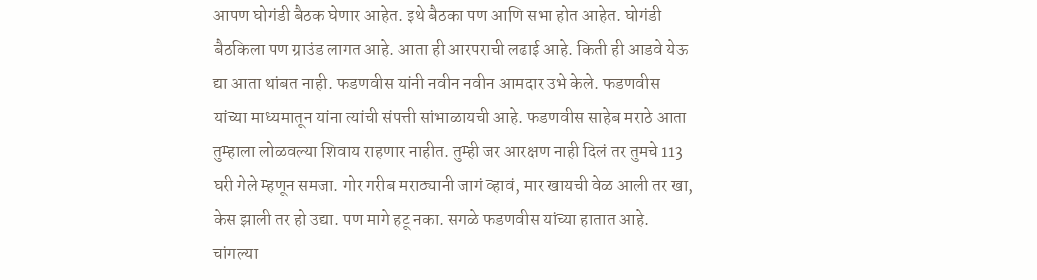आपण घोगंडी बैठक घेणार आहेत. इथे बैठका पण आणि सभा होत आहेत. घोगंडी बैठकिला पण ग्राउंड लागत आहे. आता ही आरपराची लढाई आहे. किती ही आडवे येऊ द्या आता थांबत नाही. फडणवीस यांनी नवीन नवीन आमदार उभे केले. फडणवीस यांच्या माध्यमातून यांना त्यांची संपत्ती सांभाळायची आहे. फडणवीस साहेब मराठे आता तुम्हाला लोळवल्या शिवाय राहणार नाहीत. तुम्ही जर आरक्षण नाही दिलं तर तुमचे 113 घरी गेले म्हणून समजा. गोर गरीब मराठ्यानी जागं व्हावं, मार खायची वेळ आली तर खा, केस झाली तर हो उद्या. पण मागे हटू नका. सगळे फडणवीस यांच्या हातात आहे. चांगल्या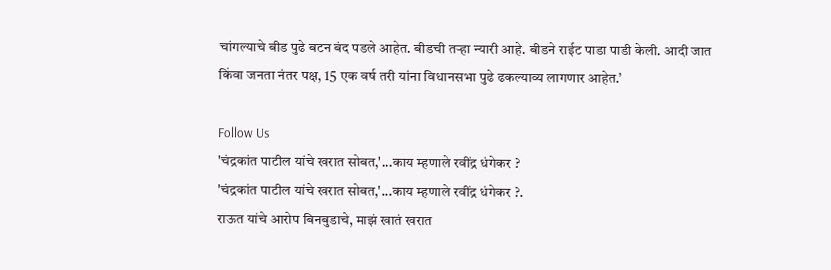चांगल्याचे बीड पुढे बटन बंद पडले आहेत. बीडची तऱ्हा न्यारी आहे. बीडने राईट पाडा पाडी केली. आदी जात किंवा जनता नंतर पक्ष, 15 एक वर्ष तरी यांना विधानसभा पुढे ढकल्याव्य लागणार आहेत.’

Follow Us
'चंद्रकांत पाटील यांचे खरात सोबत,'...काय म्हणाले रवींद्र धंगेकर ?
'चंद्रकांत पाटील यांचे खरात सोबत,'...काय म्हणाले रवींद्र धंगेकर ?.
राऊत यांचे आरोप बिनबुडाचे, माझं खातं खरात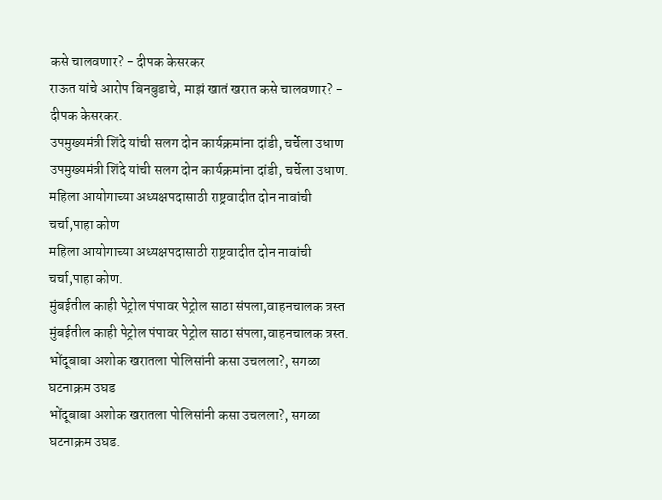कसे चालवणार? - दीपक केसरकर
राऊत यांचे आरोप बिनबुडाचे, माझं खातं खरात कसे चालवणार? - दीपक केसरकर.
उपमुख्यमंत्री शिंदे यांची सलग दोन कार्यक्रमांना दांडी, चर्चेला उधाण
उपमुख्यमंत्री शिंदे यांची सलग दोन कार्यक्रमांना दांडी, चर्चेला उधाण.
महिला आयोगाच्या अध्यक्षपदासाठी राष्ट्रवादीत दोन नावांची चर्चा,पाहा कोण
महिला आयोगाच्या अध्यक्षपदासाठी राष्ट्रवादीत दोन नावांची चर्चा,पाहा कोण.
मुंबईतील काही पेट्रोल पंपावर पेट्रोल साठा संपला,वाहनचालक त्रस्त
मुंबईतील काही पेट्रोल पंपावर पेट्रोल साठा संपला,वाहनचालक त्रस्त.
भोंदूबाबा अशोक खरातला पोलिसांनी कसा उचलला?, सगळा घटनाक्रम उघड
भोंदूबाबा अशोक खरातला पोलिसांनी कसा उचलला?, सगळा घटनाक्रम उघड.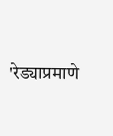'रेड्याप्रमाणे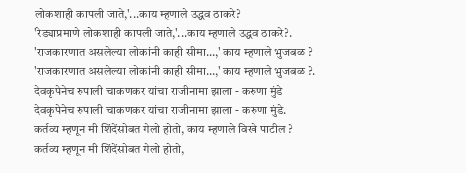लोकशाही कापली जाते,'...काय म्हणाले उद्धव ठाकरे?
'रेड्याप्रमाणे लोकशाही कापली जाते,'...काय म्हणाले उद्धव ठाकरे?.
'राजकारणात असलेल्या लोकांनी काही सीमा...,' काय म्हणाले भुजबळ ?
'राजकारणात असलेल्या लोकांनी काही सीमा...,' काय म्हणाले भुजबळ ?.
देवकृपेनेच रुपाली चाकणकर यांचा राजीनामा झाला - करुणा मुंडे
देवकृपेनेच रुपाली चाकणकर यांचा राजीनामा झाला - करुणा मुंडे.
कर्तव्य म्हणून मी शिंदेंसोबत गेलो होतो, काय म्हणाले विखे पाटील ?
कर्तव्य म्हणून मी शिंदेंसोबत गेलो होतो,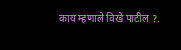काय म्हणाले विखे पाटील ?.